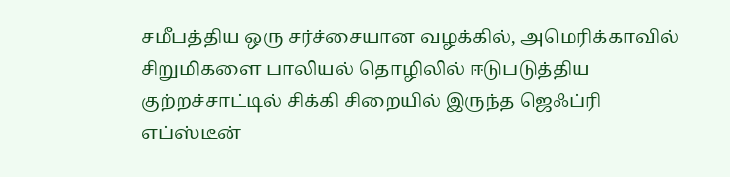சமீபத்திய ஒரு சர்ச்சையான வழக்கில், அமெரிக்காவில் சிறுமிகளை பாலியல் தொழிலில் ஈடுபடுத்திய குற்றச்சாட்டில் சிக்கி சிறையில் இருந்த ஜெஃப்ரி எப்ஸ்டீன்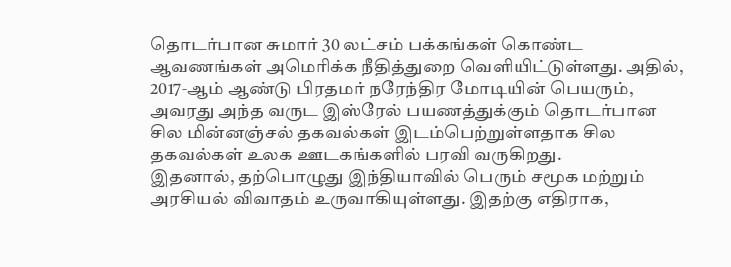தொடர்பான சுமார் 30 லட்சம் பக்கங்கள் கொண்ட ஆவணங்கள் அமெரிக்க நீதித்துறை வெளியிட்டுள்ளது. அதில், 2017‑ஆம் ஆண்டு பிரதமர் நரேந்திர மோடியின் பெயரும், அவரது அந்த வருட இஸ்ரேல் பயணத்துக்கும் தொடர்பான சில மின்னஞ்சல் தகவல்கள் இடம்பெற்றுள்ளதாக சில தகவல்கள் உலக ஊடகங்களில் பரவி வருகிறது.
இதனால், தற்பொழுது இந்தியாவில் பெரும் சமூக மற்றும் அரசியல் விவாதம் உருவாகியுள்ளது. இதற்கு எதிராக,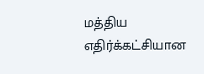மத்திய எதிர்க்கட்சியான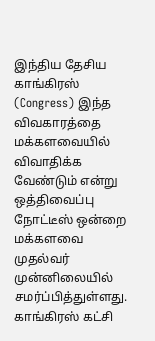இந்திய தேசிய காங்கிரஸ் (Congress) இந்த விவகாரத்தை மக்களவையில் விவாதிக்க வேண்டும் என்று ஒத்திவைப்பு நோட்டீஸ் ஒன்றை மக்களவை முதல்வர் முன்னிலையில் சமர்ப்பித்துள்ளது.
காங்கிரஸ் கட்சி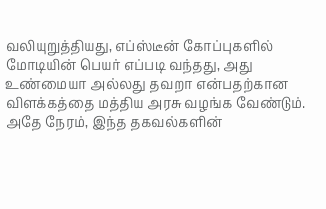வலியுறுத்தியது, எப்ஸ்டீன் கோப்புகளில் மோடியின் பெயர் எப்படி வந்தது, அது உண்மையா அல்லது தவறா என்பதற்கான விளக்கத்தை மத்திய அரசு வழங்க வேண்டும். அதே நேரம், இந்த தகவல்களின்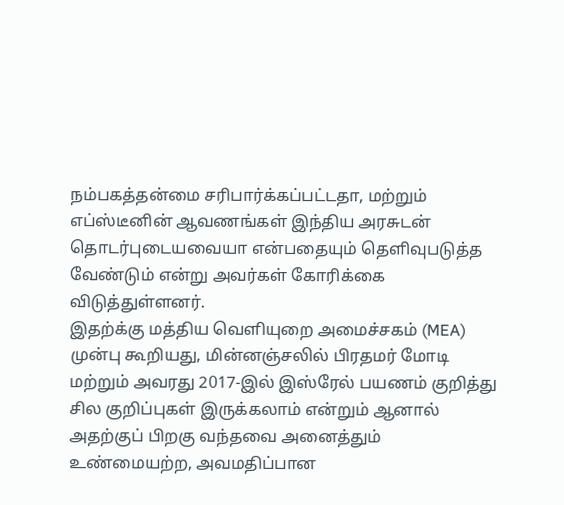நம்பகத்தன்மை சரிபார்க்கப்பட்டதா, மற்றும் எப்ஸ்டீனின் ஆவணங்கள் இந்திய அரசுடன் தொடர்புடையவையா என்பதையும் தெளிவுபடுத்த வேண்டும் என்று அவர்கள் கோரிக்கை விடுத்துள்ளனர்.
இதற்க்கு மத்திய வெளியுறை அமைச்சகம் (MEA) முன்பு கூறியது, மின்னஞ்சலில் பிரதமர் மோடி மற்றும் அவரது 2017‑இல் இஸ்ரேல் பயணம் குறித்து சில குறிப்புகள் இருக்கலாம் என்றும் ஆனால் அதற்குப் பிறகு வந்தவை அனைத்தும் உண்மையற்ற, அவமதிப்பான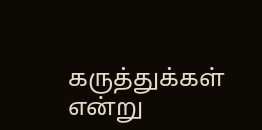கருத்துக்கள் என்று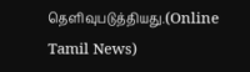தெளிவுபடுத்தியது.(Online Tamil News)